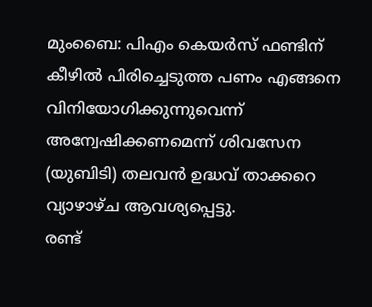മുംബൈ: പിഎം കെയർസ് ഫണ്ടിന് കീഴിൽ പിരിച്ചെടുത്ത പണം എങ്ങനെ വിനിയോഗിക്കുന്നുവെന്ന് അന്വേഷിക്കണമെന്ന് ശിവസേന (യുബിടി) തലവൻ ഉദ്ധവ് താക്കറെ വ്യാഴാഴ്ച ആവശ്യപ്പെട്ടു.
രണ്ട്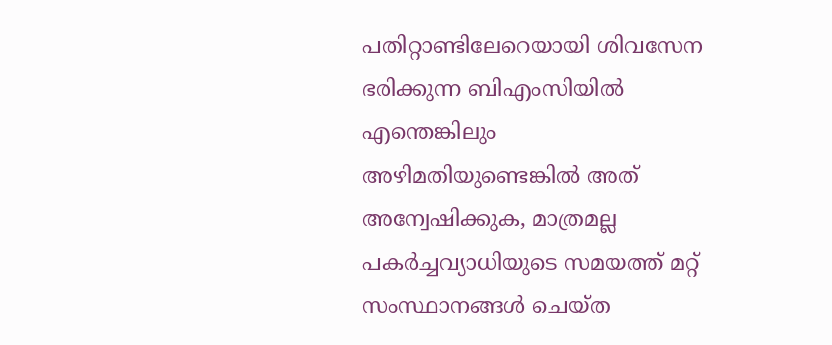പതിറ്റാണ്ടിലേറെയായി ശിവസേന ഭരിക്കുന്ന ബിഎംസിയിൽ എന്തെങ്കിലും അഴിമതിയുണ്ടെങ്കിൽ അത് അന്വേഷിക്കുക, മാത്രമല്ല പകർച്ചവ്യാധിയുടെ സമയത്ത് മറ്റ് സംസ്ഥാനങ്ങൾ ചെയ്ത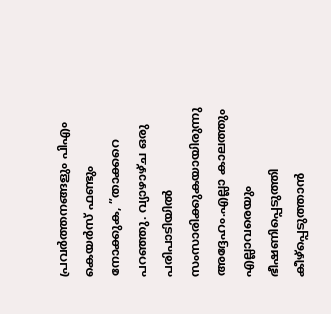പ്രവർത്തനങ്ങളും പിഎം കെയർസ് ഫണ്ടും നോക്കുക, ”താക്കറെ പറഞ്ഞു. വ്യാഴാഴ്ച ഒരു പരിപാടിയിൽ സംസാരിക്കുകയായിരുന്നു അദ്ദേഹം.എല്ലാ കാലത്തും എല്ലാവരെയും ഭീഷണിപ്പെടുത്തി കീഴ്പ്പെടുത്താൻ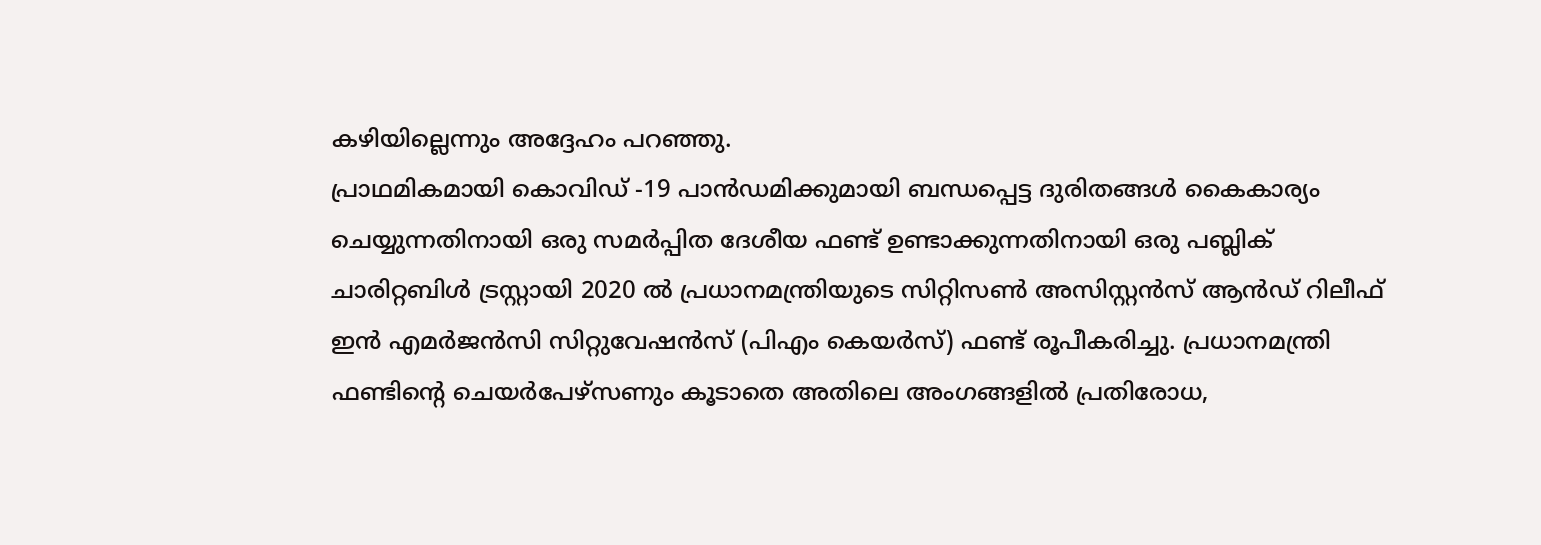കഴിയില്ലെന്നും അദ്ദേഹം പറഞ്ഞു.
പ്രാഥമികമായി കൊവിഡ് -19 പാൻഡമിക്കുമായി ബന്ധപ്പെട്ട ദുരിതങ്ങൾ കൈകാര്യം ചെയ്യുന്നതിനായി ഒരു സമർപ്പിത ദേശീയ ഫണ്ട് ഉണ്ടാക്കുന്നതിനായി ഒരു പബ്ലിക് ചാരിറ്റബിൾ ട്രസ്റ്റായി 2020 ൽ പ്രധാനമന്ത്രിയുടെ സിറ്റിസൺ അസിസ്റ്റൻസ് ആൻഡ് റിലീഫ് ഇൻ എമർജൻസി സിറ്റുവേഷൻസ് (പിഎം കെയർസ്) ഫണ്ട് രൂപീകരിച്ചു. പ്രധാനമന്ത്രി ഫണ്ടിന്റെ ചെയർപേഴ്സണും കൂടാതെ അതിലെ അംഗങ്ങളിൽ പ്രതിരോധ,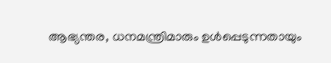ആഭ്യന്തര, ധനമന്ത്രിമാരും ഉൾപ്പെടുന്നതായും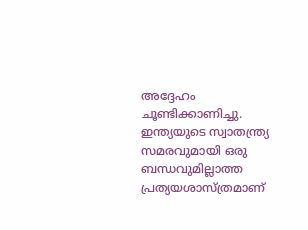അദ്ദേഹം ചൂണ്ടിക്കാണിച്ചു. ഇന്ത്യയുടെ സ്വാതന്ത്ര്യ സമരവുമായി ഒരു ബന്ധവുമില്ലാത്ത പ്രത്യയശാസ്ത്രമാണ്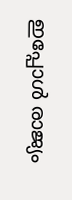ഇപ്പോൾ രാജ്യം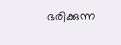ഭരിക്കുന്ന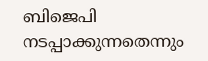ബിജെപി നടപ്പാക്കുന്നതെന്നും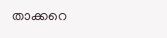താക്കറെ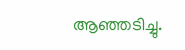ആഞ്ഞടിച്ചു.